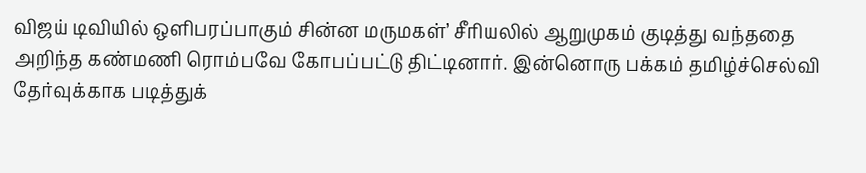விஜய் டிவியில் ஒளிபரப்பாகும் சின்ன மருமகள்’ சீரியலில் ஆறுமுகம் குடித்து வந்ததை அறிந்த கண்மணி ரொம்பவே கோபப்பட்டு திட்டினார். இன்னொரு பக்கம் தமிழ்ச்செல்வி தேர்வுக்காக படித்துக்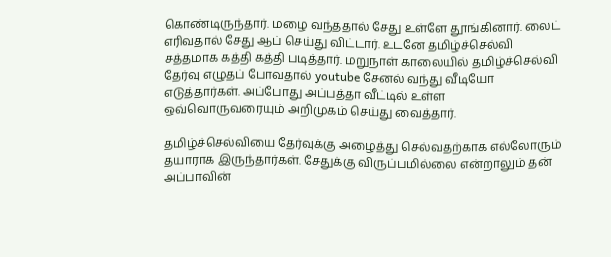கொண்டிருந்தார். மழை வந்ததால் சேது உள்ளே தூங்கினார். லைட் எரிவதால் சேது ஆப் செய்து விட்டார். உடனே தமிழ்ச்செல்வி சத்தமாக கத்தி கத்தி படித்தார். மறுநாள் காலையில் தமிழ்ச்செல்வி தேர்வு எழுதப் போவதால் youtube சேனல் வந்து வீடியோ எடுத்தார்கள். அப்போது அப்பத்தா வீட்டில் உள்ள ஒவ்வொருவரையும் அறிமுகம் செய்து வைத்தார்.

தமிழ்ச்செல்வியை தேர்வுக்கு அழைத்து செல்வதற்காக எல்லோரும் தயாராக இருந்தார்கள். சேதுக்கு விருப்பமில்லை என்றாலும் தன் அப்பாவின்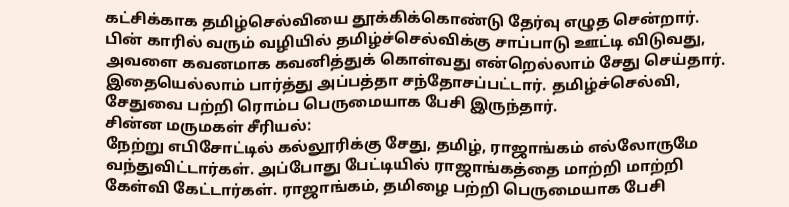கட்சிக்காக தமிழ்செல்வியை தூக்கிக்கொண்டு தேர்வு எழுத சென்றார். பின் காரில் வரும் வழியில் தமிழ்ச்செல்விக்கு சாப்பாடு ஊட்டி விடுவது, அவளை கவனமாக கவனித்துக் கொள்வது என்றெல்லாம் சேது செய்தார். இதையெல்லாம் பார்த்து அப்பத்தா சந்தோசப்பட்டார். தமிழ்ச்செல்வி, சேதுவை பற்றி ரொம்ப பெருமையாக பேசி இருந்தார்.
சின்ன மருமகள் சீரியல்:
நேற்று எபிசோட்டில் கல்லூரிக்கு சேது, தமிழ், ராஜாங்கம் எல்லோருமே வந்துவிட்டார்கள். அப்போது பேட்டியில் ராஜாங்கத்தை மாற்றி மாற்றி கேள்வி கேட்டார்கள். ராஜாங்கம், தமிழை பற்றி பெருமையாக பேசி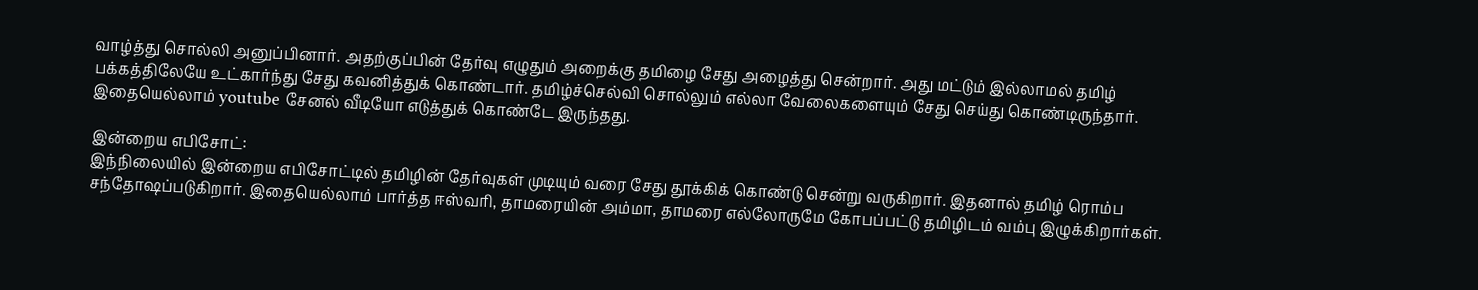வாழ்த்து சொல்லி அனுப்பினார். அதற்குப்பின் தேர்வு எழுதும் அறைக்கு தமிழை சேது அழைத்து சென்றார். அது மட்டும் இல்லாமல் தமிழ் பக்கத்திலேயே உட்கார்ந்து சேது கவனித்துக் கொண்டார். தமிழ்ச்செல்வி சொல்லும் எல்லா வேலைகளையும் சேது செய்து கொண்டிருந்தார். இதையெல்லாம் youtube சேனல் வீடியோ எடுத்துக் கொண்டே இருந்தது.

இன்றைய எபிசோட்:
இந்நிலையில் இன்றைய எபிசோட்டில் தமிழின் தேர்வுகள் முடியும் வரை சேது தூக்கிக் கொண்டு சென்று வருகிறார். இதனால் தமிழ் ரொம்ப சந்தோஷப்படுகிறார். இதையெல்லாம் பார்த்த ஈஸ்வரி, தாமரையின் அம்மா, தாமரை எல்லோருமே கோபப்பட்டு தமிழிடம் வம்பு இழுக்கிறார்கள்.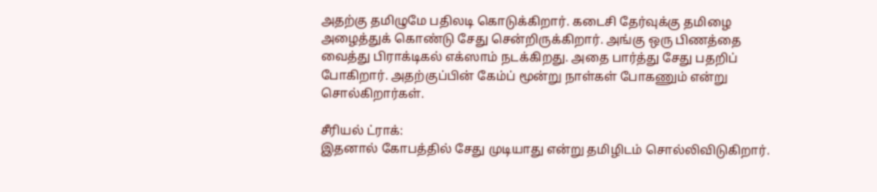அதற்கு தமிழுமே பதிலடி கொடுக்கிறார். கடைசி தேர்வுக்கு தமிழை அழைத்துக் கொண்டு சேது சென்றிருக்கிறார். அங்கு ஒரு பிணத்தை வைத்து பிராக்டிகல் எக்ஸாம் நடக்கிறது. அதை பார்த்து சேது பதறிப் போகிறார். அதற்குப்பின் கேம்ப் மூன்று நாள்கள் போகணும் என்று சொல்கிறார்கள்.

சீரியல் ட்ராக்:
இதனால் கோபத்தில் சேது முடியாது என்று தமிழிடம் சொல்லிவிடுகிறார்.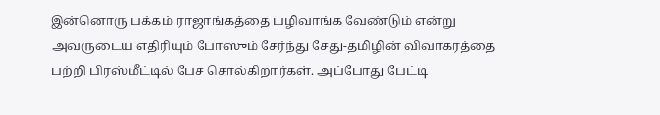இன்னொரு பக்கம் ராஜாங்கத்தை பழிவாங்க வேண்டும் என்று அவருடைய எதிரியும் போஸும் சேர்ந்து சேது-தமிழின் விவாகரத்தை பற்றி பிரஸ்மீட்டில் பேச சொல்கிறார்கள். அப்போது பேட்டி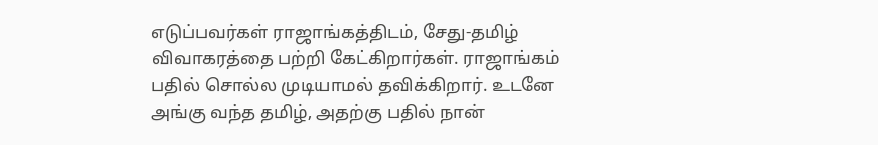எடுப்பவர்கள் ராஜாங்கத்திடம், சேது-தமிழ் விவாகரத்தை பற்றி கேட்கிறார்கள். ராஜாங்கம் பதில் சொல்ல முடியாமல் தவிக்கிறார். உடனே அங்கு வந்த தமிழ், அதற்கு பதில் நான்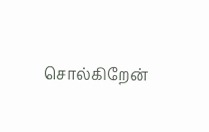சொல்கிறேன்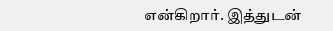என்கிறார். இத்துடன்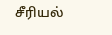சீரியல்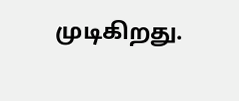முடிகிறது.